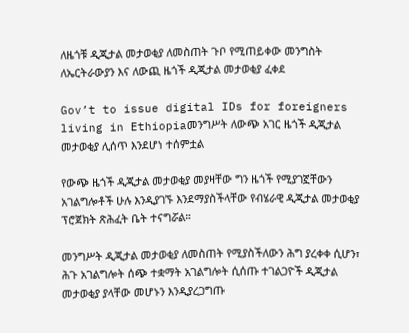ለዜጎቹ ዲጂታል መታወቂያ ለመስጠት ጉቦ የሚጠይቀው መንግስት ለኤርትራውያን እና ለውጪ ዜጎች ዲጂታል መታወቂያ ፈቀደ

Gov’t to issue digital IDs for foreigners living in Ethiopiaመንግሥት ለውጭ አገር ዜጎች ዲጂታል መታወቂያ ሊሰጥ እንደሆነ ተሰምቷል

የውጭ ዜጎች ዲጂታል መታወቂያ መያዛቸው ግን ዜጎች የሚያገኟቸውን አገልግሎቶች ሁሉ እንዲያገኙ እንደማያስችላቸው የብሄራዊ ዲጂታል መታወቂያ ፕሮጀክት ጽሕፈት ቤት ተናግሯል።

መንግሥት ዲጂታል መታወቂያ ለመስጠት የሚያስችለውን ሕግ ያረቀቀ ሲሆን፣ ሕጉ አገልግሎት ሰጭ ተቋማት አገልግሎት ሲሰጡ ተገልጋዮች ዲጂታል መታወቂያ ያላቸው መሆኑን እንዲያረጋግጡ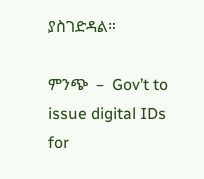ያስገድዳል።

ምንጭ  –  Gov’t to issue digital IDs for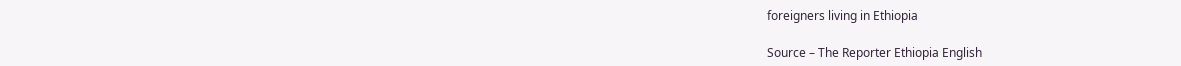foreigners living in Ethiopia

Source – The Reporter Ethiopia English